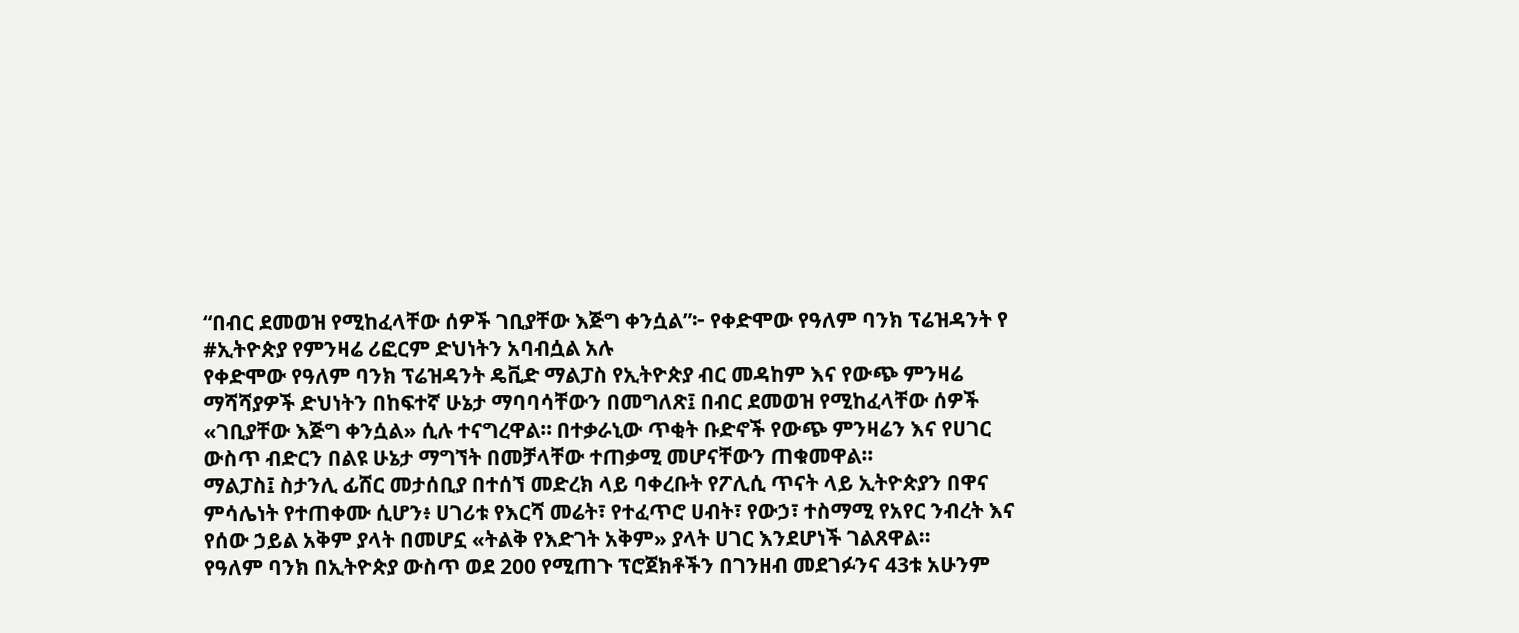“በብር ደመወዝ የሚከፈላቸው ሰዎች ገቢያቸው እጅግ ቀንሷል”፦ የቀድሞው የዓለም ባንክ ፕሬዝዳንት የ #ኢትዮጵያ የምንዛሬ ሪፎርም ድህነትን አባብሷል አሉ
የቀድሞው የዓለም ባንክ ፕሬዝዳንት ዴቪድ ማልፓስ የኢትዮጵያ ብር መዳከም እና የውጭ ምንዛሬ ማሻሻያዎች ድህነትን በከፍተኛ ሁኔታ ማባባሳቸውን በመግለጽ፤ በብር ደመወዝ የሚከፈላቸው ሰዎች «ገቢያቸው እጅግ ቀንሷል» ሲሉ ተናግረዋል። በተቃራኒው ጥቂት ቡድኖች የውጭ ምንዛሬን እና የሀገር ውስጥ ብድርን በልዩ ሁኔታ ማግኘት በመቻላቸው ተጠቃሚ መሆናቸውን ጠቁመዋል።
ማልፓስ፤ ስታንሊ ፊሸር መታሰቢያ በተሰኘ መድረክ ላይ ባቀረቡት የፖሊሲ ጥናት ላይ ኢትዮጵያን በዋና ምሳሌነት የተጠቀሙ ሲሆን፥ ሀገሪቱ የእርሻ መሬት፣ የተፈጥሮ ሀብት፣ የውኃ፣ ተስማሚ የአየር ንብረት እና የሰው ኃይል አቅም ያላት በመሆኗ «ትልቅ የእድገት አቅም» ያላት ሀገር እንደሆነች ገልጸዋል።
የዓለም ባንክ በኢትዮጵያ ውስጥ ወደ 200 የሚጠጉ ፕሮጀክቶችን በገንዘብ መደገፉንና 43ቱ አሁንም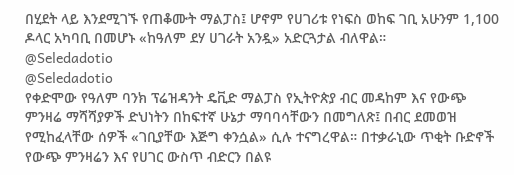በሂደት ላይ እንደሚገኙ የጠቆሙት ማልፓስ፤ ሆኖም የሀገሪቱ የነፍስ ወከፍ ገቢ አሁንም 1,100 ዶላር አካባቢ በመሆኑ «ከዓለም ደሃ ሀገራት አንዷ» አድርጓታል ብለዋል።
@Seledadotio
@Seledadotio
የቀድሞው የዓለም ባንክ ፕሬዝዳንት ዴቪድ ማልፓስ የኢትዮጵያ ብር መዳከም እና የውጭ ምንዛሬ ማሻሻያዎች ድህነትን በከፍተኛ ሁኔታ ማባባሳቸውን በመግለጽ፤ በብር ደመወዝ የሚከፈላቸው ሰዎች «ገቢያቸው እጅግ ቀንሷል» ሲሉ ተናግረዋል። በተቃራኒው ጥቂት ቡድኖች የውጭ ምንዛሬን እና የሀገር ውስጥ ብድርን በልዩ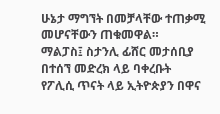ሁኔታ ማግኘት በመቻላቸው ተጠቃሚ መሆናቸውን ጠቁመዋል።
ማልፓስ፤ ስታንሊ ፊሸር መታሰቢያ በተሰኘ መድረክ ላይ ባቀረቡት የፖሊሲ ጥናት ላይ ኢትዮጵያን በዋና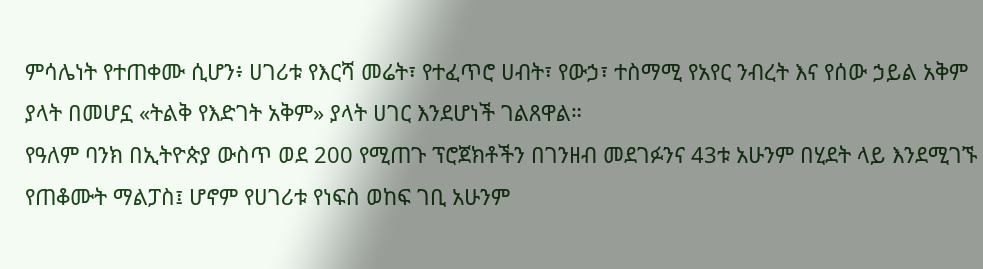ምሳሌነት የተጠቀሙ ሲሆን፥ ሀገሪቱ የእርሻ መሬት፣ የተፈጥሮ ሀብት፣ የውኃ፣ ተስማሚ የአየር ንብረት እና የሰው ኃይል አቅም ያላት በመሆኗ «ትልቅ የእድገት አቅም» ያላት ሀገር እንደሆነች ገልጸዋል።
የዓለም ባንክ በኢትዮጵያ ውስጥ ወደ 200 የሚጠጉ ፕሮጀክቶችን በገንዘብ መደገፉንና 43ቱ አሁንም በሂደት ላይ እንደሚገኙ የጠቆሙት ማልፓስ፤ ሆኖም የሀገሪቱ የነፍስ ወከፍ ገቢ አሁንም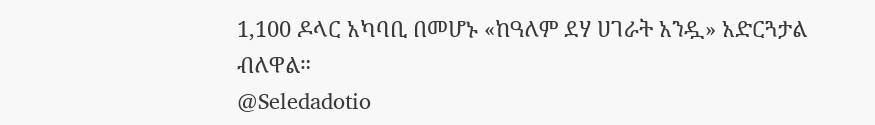1,100 ዶላር አካባቢ በመሆኑ «ከዓለም ደሃ ሀገራት አንዷ» አድርጓታል ብለዋል።
@Seledadotio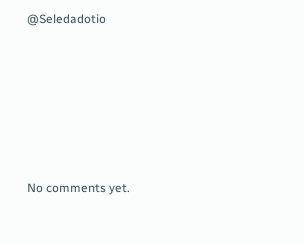@Seledadotio








No comments yet.